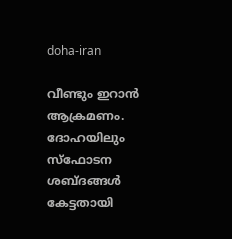doha-iran

വീണ്ടും ഇറാന്‍ ആക്രമണം. ദോഹയിലും സ്ഫോടന ശബ്ദങ്ങള്‍ കേട്ടതായി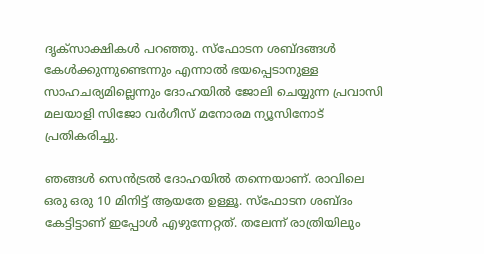ദൃക്സാക്ഷികള്‍ പറഞ്ഞു. സ്ഫോടന ശബ്ദങ്ങള്‍ കേള്‍ക്കുന്നുണ്ടെന്നും എന്നാല്‍ ഭയപ്പെടാനുള്ള സാഹചര്യമില്ലെന്നും ദോഹയില്‍ ജോലി ചെയ്യുന്ന പ്രവാസി മലയാളി സിജോ വര്‍ഗീസ് മനോരമ ന്യൂസിനോട് പ്രതികരിച്ചു.

ഞങ്ങൾ സെൻട്രൽ ദോഹയിൽ തന്നെയാണ്. രാവിലെ ഒരു ഒരു 10 മിനിട്ട് ആയതേ ഉള്ളൂ. സ്ഫോടന ശബ്ദം കേട്ടിട്ടാണ് ഇപ്പോൾ എഴുന്നേറ്റത്. തലേന്ന് രാത്രിയിലും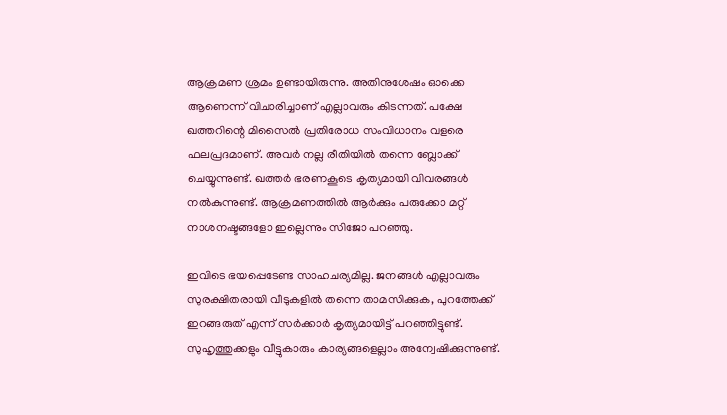ആക്രമണ ശ്രമം ഉണ്ടായിരുന്നു. അതിനുശേഷം ഓക്കെ ആണെന്ന് വിചാരിച്ചാണ് എല്ലാവരും കിടന്നത്. പക്ഷേ ഖത്തറിന്റെ മിസൈല്‍ പ്രതിരോധ സംവിധാനം വളരെ ഫലപ്രദമാണ്. അവർ നല്ല രീതിയിൽ തന്നെ ബ്ലോക്ക് ചെയ്യുന്നുണ്ട്. ഖത്തര്‍ ഭരണകൂടെ കൃത്യമായി വിവരങ്ങള്‍ നല്‍കുന്നുണ്ട്. ആക്രമണത്തില്‍ ആര്‍ക്കും പരുക്കോ മറ്റ് നാശനഷ്ടങ്ങളോ ഇല്ലെന്നും സിജോ പറഞ്ഞു.

ഇവിടെ ഭയപ്പെടേണ്ട സാഹചര്യമില്ല. ജനങ്ങള്‍ എല്ലാവരും സുരക്ഷിതരായി വീടുകളിൽ തന്നെ താമസിക്കുക, പുറത്തേക്ക് ഇറങ്ങരുത് എന്ന് സര്‍ക്കാര്‍ കൃത്യമായിട്ട് പറഞ്ഞിട്ടുണ്ട്. സുഹൃത്തുക്കളും വീട്ടുകാരും കാര്യങ്ങളെല്ലാം അന്വേഷിക്കുന്നുണ്ട്.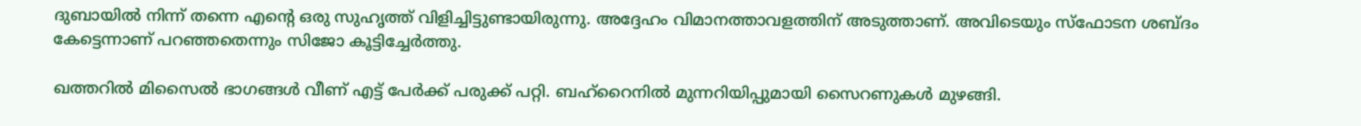ദുബായിൽ നിന്ന് തന്നെ എന്റെ ഒരു സുഹൃത്ത് വിളിച്ചിട്ടുണ്ടായിരുന്നു. അദ്ദേഹം വിമാനത്താവളത്തിന് അടുത്താണ്. അവിടെയും സ്ഫോടന ശബ്ദം കേട്ടെന്നാണ് പറഞ്ഞതെന്നും സിജോ കൂട്ടിച്ചേര്‍ത്തു.

ഖത്തറില്‍ മിസൈല്‍ ഭാഗങ്ങള്‍ വീണ് എട്ട് പേര്‍ക്ക് പരുക്ക് പറ്റി. ബഹ്റൈനില്‍ മുന്നറിയിപ്പുമായി സൈറണുകള്‍ മുഴങ്ങി.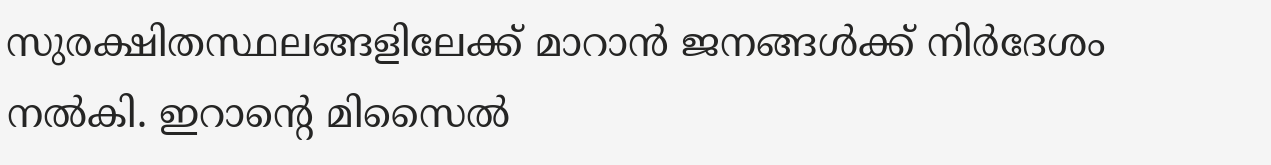സുരക്ഷിതസ്ഥലങ്ങളിലേക്ക് മാറാന്‍ ജനങ്ങള്‍ക്ക് നിര്‍ദേശം നല്‍കി. ഇറാന്‍റെ മിസൈല്‍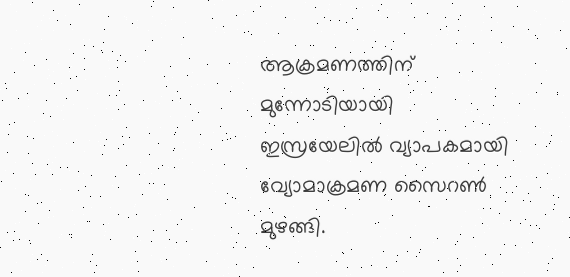ആക്രമണത്തിന് മുന്നോടിയായി ഇസ്രയേലില്‍ വ്യാപകമായി വ്യോമാക്രമണ സൈറണ്‍ മുഴങ്ങി.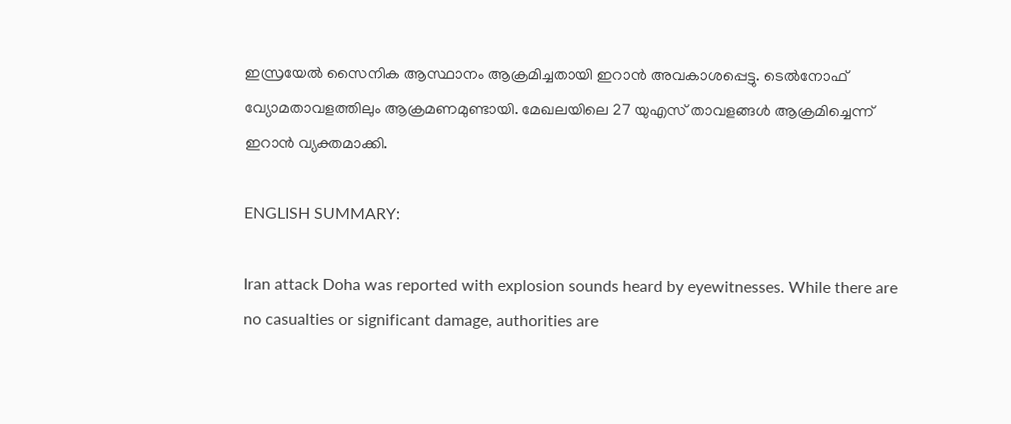ഇസ്രയേല്‍ സൈനിക ആസ്ഥാനം ആക്രമിച്ചതായി ഇറാന്‍ അവകാശപ്പെട്ടു. ടെല്‍നോഫ് വ്യോമതാവളത്തിലും ആക്രമണമുണ്ടായി. മേഖലയിലെ 27 യുഎസ് താവളങ്ങള്‍ ആക്രമിച്ചെന്ന് ഇറാന്‍ വ്യക്തമാക്കി.

ENGLISH SUMMARY:

Iran attack Doha was reported with explosion sounds heard by eyewitnesses. While there are no casualties or significant damage, authorities are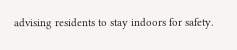advising residents to stay indoors for safety.